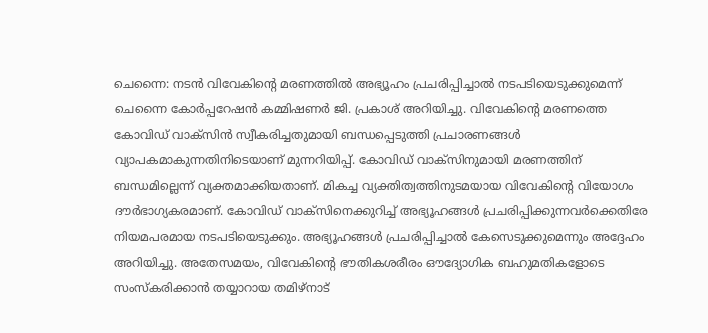ചെന്നൈ: നടൻ വിവേകിന്റെ മരണത്തിൽ അഭ്യൂഹം പ്രചരിപ്പിച്ചാൽ നടപടിയെടുക്കുമെന്ന് ചെന്നൈ കോർപ്പറേഷൻ കമ്മിഷണർ ജി. പ്രകാശ് അറിയിച്ചു. വിവേകിന്റെ മരണത്തെ കോവിഡ് വാക്സിൻ സ്വീകരിച്ചതുമായി ബന്ധപ്പെടുത്തി പ്രചാരണങ്ങൾ വ്യാപകമാകുന്നതിനിടെയാണ് മുന്നറിയിപ്പ്. കോവിഡ് വാക്സിനുമായി മരണത്തിന് ബന്ധമില്ലെന്ന് വ്യക്തമാക്കിയതാണ്. മികച്ച വ്യക്തിത്വത്തിനുടമയായ വിവേകിന്റെ വിയോഗം ദൗർഭാഗ്യകരമാണ്. കോവിഡ് വാക്സിനെക്കുറിച്ച് അഭ്യൂഹങ്ങൾ പ്രചരിപ്പിക്കുന്നവർക്കെതിരേ നിയമപരമായ നടപടിയെടുക്കും. അഭ്യൂഹങ്ങൾ പ്രചരിപ്പിച്ചാൽ കേസെടുക്കുമെന്നും അദ്ദേഹം അറിയിച്ചു. അതേസമയം, വിവേകിന്റെ ഭൗതികശരീരം ഔദ്യോഗിക ബഹുമതികളോടെ സംസ്കരിക്കാൻ തയ്യാറായ തമിഴ്നാട്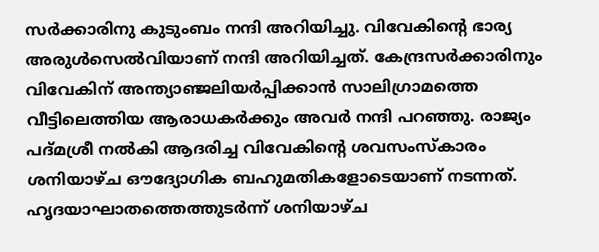സർക്കാരിനു കുടുംബം നന്ദി അറിയിച്ചു. വിവേകിന്റെ ഭാര്യ അരുൾസെൽവിയാണ് നന്ദി അറിയിച്ചത്. കേന്ദ്രസർക്കാരിനും വിവേകിന് അന്ത്യാഞ്ജലിയർപ്പിക്കാൻ സാലിഗ്രാമത്തെ വീട്ടിലെത്തിയ ആരാധകർക്കും അവർ നന്ദി പറഞ്ഞു. രാജ്യം പദ്മശ്രീ നൽകി ആദരിച്ച വിവേകിന്റെ ശവസംസ്കാരം ശനിയാഴ്ച ഔദ്യോഗിക ബഹുമതികളോടെയാണ് നടന്നത്. ഹൃദയാഘാതത്തെത്തുടർന്ന് ശനിയാഴ്ച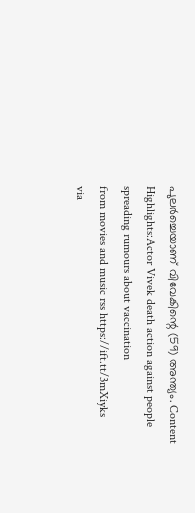പുലർച്ചെയാണ് വിവേകിന്റെ (59) അന്ത്യം. Content Highlights:Actor Vivek death action against people spreading rumours about vaccination
from movies and music rss https://ift.tt/3mXiyks
via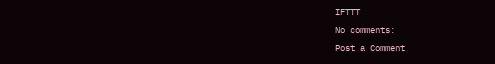IFTTT
No comments:
Post a Comment